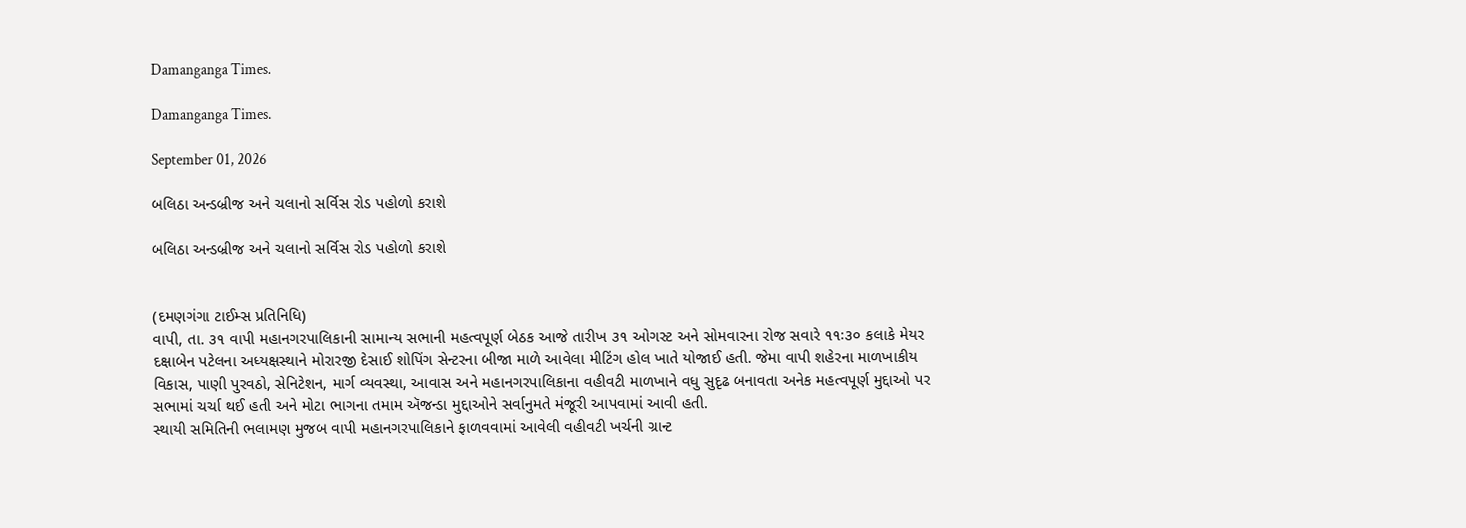Damanganga Times.

Damanganga Times.

September 01, 2026

બલિઠા અન્ડબ્રીજ અને ચલાનો સર્વિસ રોડ પહોળો કરાશે

બલિઠા અન્ડબ્રીજ અને ચલાનો સર્વિસ રોડ પહોળો કરાશે


(દમણગંગા ટાઈમ્સ પ્રતિનિધિ)
વાપી, તા. ૩૧ વાપી મહાનગરપાલિકાની સામાન્ય સભાની મહત્વપૂર્ણ બેઠક આજે તારીખ ૩૧ ઓગસ્ટ અને સોમવારના રોજ સવારે ૧૧ઃ૩૦ કલાકે મેયર દક્ષાબેન પટેલના અધ્યક્ષસ્થાને મોરારજી દેસાઈ શોપિંગ સેન્ટરના બીજા માળે આવેલા મીટિંગ હોલ ખાતે યોજાઈ હતી. જેમા વાપી શહેરના માળખાકીય વિકાસ, પાણી પુરવઠો, સેનિટેશન, માર્ગ વ્યવસ્થા, આવાસ અને મહાનગરપાલિકાના વહીવટી માળખાને વધુ સુદૃઢ બનાવતા અનેક મહત્વપૂર્ણ મુદ્દાઓ પર સભામાં ચર્ચા થઈ હતી અને મોટા ભાગના તમામ ઍજન્ડા મુદ્દાઓને સર્વાનુમતે મંજૂરી આપવામાં આવી હતી.
સ્થાયી સમિતિની ભલામણ મુજબ વાપી મહાનગરપાલિકાને ફાળવવામાં આવેલી વહીવટી ખર્ચની ગ્રાન્ટ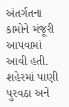અંતર્ગતના કામોને મંજૂરી આપવામાં આવી હતી. શહેરમાં પાણી પુરવઠા અને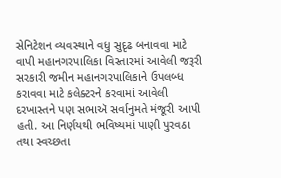સેનિટેશન વ્યવસ્થાને વધુ સુદૃઢ બનાવવા માટે વાપી મહાનગરપાલિકા વિસ્તારમાં આવેલી જરૂરી સરકારી જમીન મહાનગરપાલિકાને ઉપલબ્ધ કરાવવા માટે કલેક્ટરને કરવામાં આવેલી દરખાસ્તને પણ સભાઍ સર્વાનુમતે મંજૂરી આપી હતી. આ નિર્ણયથી ભવિષ્યમાં પાણી પુરવઠા તથા સ્વચ્છતા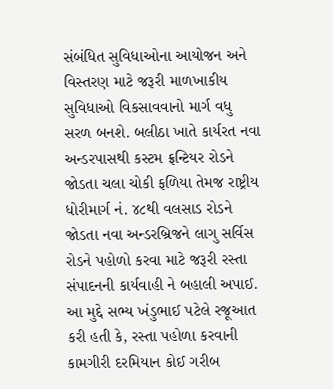સંબંધિત સુવિધાઓના આયોજન અને વિસ્તરણ માટે જરૂરી માળખાકીય સુવિધાઓ વિકસાવવાનો માર્ગ વધુ સરળ બનશે. બલીઠા ખાતે કાર્યરત નવા અન્ડરપાસથી કસ્ટમ ફ્રન્ટિયર રોડને જોડતા ચલા ચોકી ફળિયા તેમજ રાષ્ટ્રીય ધોરીમાર્ગ નં. ૪૮થી વલસાડ રોડને જોડતા નવા અન્ડરબ્રિજને લાગુ સર્વિસ રોડને પહોળો કરવા માટે જરૂરી રસ્તા સંપાદનની કાર્યવાહી ને બહાલી અપાઈ. આ મુદ્દે સભ્ય ખંડુભાઈ પટેલે રજૂઆત કરી હતી કે, રસ્તા પહોળા કરવાની કામગીરી દરમિયાન કોઈ ગરીબ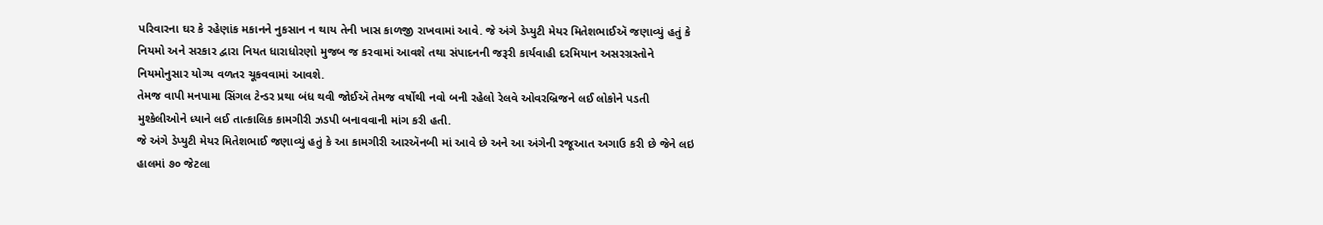પરિવારના ઘર કે રહેણાંક મકાનને નુકસાન ન થાય તેની ખાસ કાળજી રાખવામાં આવે. જે અંગે ડેપ્યુટી મેયર મિતેશભાઈઍ જણાવ્યું હતું કે નિયમો અને સરકાર દ્વારા નિયત ધારાધોરણો મુજબ જ કરવામાં આવશે તથા સંપાદનની જરૂરી કાર્યવાહી દરમિયાન અસરગ્રસ્તોને નિયમોનુસાર યોગ્ય વળતર ચૂકવવામાં આવશે.
તેમજ વાપી મનપામા સિંગલ ટેન્ડર પ્રથા બંધ થવી જોઈઍ તેમજ વર્ષોથી નવો બની રહેલો રેલવે ઓવરબ્રિજને લઈ લોકોને પડતી મુશ્કેલીઓને ધ્યાને લઈ તાત્કાલિક કામગીરી ઝડપી બનાવવાની માંગ કરી હતી.
જે અંગે ડેપ્યુટી મેયર મિતેશભાઈ જણાવ્યું હતું કે આ કામગીરી આરઍનબી માં આવે છે અને આ અંગેની રજૂઆત અગાઉ કરી છે જેને લઇ હાલમાં ૭૦ જેટલા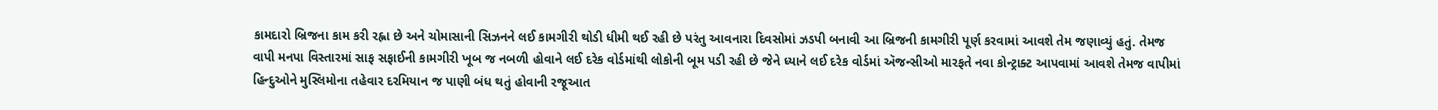કામદારો બ્રિજના કામ કરી રહ્ના છે અને ચોમાસાની સિઝનને લઈ કામગીરી થોડી ધીમી થઈ રહી છે પરંતુ આવનારા દિવસોમાં ઝડપી બનાવી આ બ્રિજની કામગીરી પૂર્ણ કરવામાં આવશે તેમ જણાવ્યું હતું. તેમજ વાપી મનપા વિસ્તારમાં સાફ સફાઈની કામગીરી ખૂબ જ નબળી હોવાને લઈ દરેક વોર્ડમાંથી લોકોની બૂમ પડી રહી છે જેને ધ્યાને લઈ દરેક વોર્ડમાં ઍજન્સીઓ મારફતે નવા કોન્ટ્રાક્ટ આપવામાં આવશે તેમજ વાપીમાં હિન્દુઓને મુસ્લિમોના તહેવાર દરમિયાન જ પાણી બંધ થતું હોવાની રજૂઆત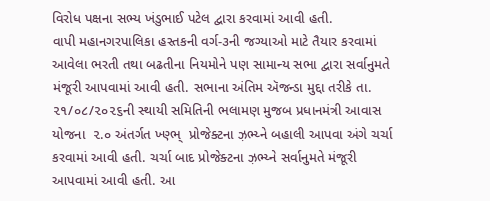વિરોધ પક્ષના સભ્ય ખંડુભાઈ પટેલ દ્વારા કરવામાં આવી હતી.
વાપી મહાનગરપાલિકા હસ્તકની વર્ગ-૩ની જગ્યાઓ માટે તૈયાર કરવામાં આવેલા ભરતી તથા બઢતીના નિયમોને પણ સામાન્ય સભા દ્વારા સર્વાનુમતે મંજૂરી આપવામાં આવી હતી. સભાના અંતિમ ઍજન્ડા મુદ્દા તરીકે તા. ૨૧/૦૮/૨૦૨૬ની સ્થાયી સમિતિની ભલામણ મુજબ પ્રધાનમંત્રી આવાસ યોજના  ૨.૦ અંતર્ગત ખ્ણ્ભ્  પ્રોજેક્ટના ઝ઼ભ્ય્ને બહાલી આપવા અંગે ચર્ચા કરવામાં આવી હતી. ચર્ચા બાદ પ્રોજેક્ટના ઝ઼ભ્ય્ને સર્વાનુમતે મંજૂરી આપવામાં આવી હતી. આ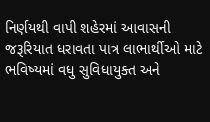નિર્ણયથી વાપી શહેરમાં આવાસની જરૂરિયાત ધરાવતા પાત્ર લાભાર્થીઓ માટે ભવિષ્યમાં વધુ સુવિધાયુક્ત અને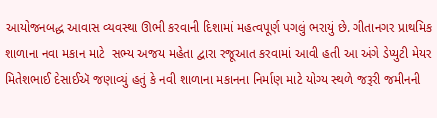આયોજનબદ્ધ આવાસ વ્યવસ્થા ઊભી કરવાની દિશામાં મહત્વપૂર્ણ પગલું ભરાયું છે. ગીતાનગર પ્રાથમિક શાળાના નવા મકાન માટે  સભ્ય અજય મહેતા દ્વારા રજૂઆત કરવામાં આવી હતી આ અંગે ડેપ્યુટી મેયર મિતેશભાઈ દેસાઈઍ જણાવ્યું હતું કે નવી શાળાના મકાનના નિર્માણ માટે યોગ્ય સ્થળે જરૂરી જમીનની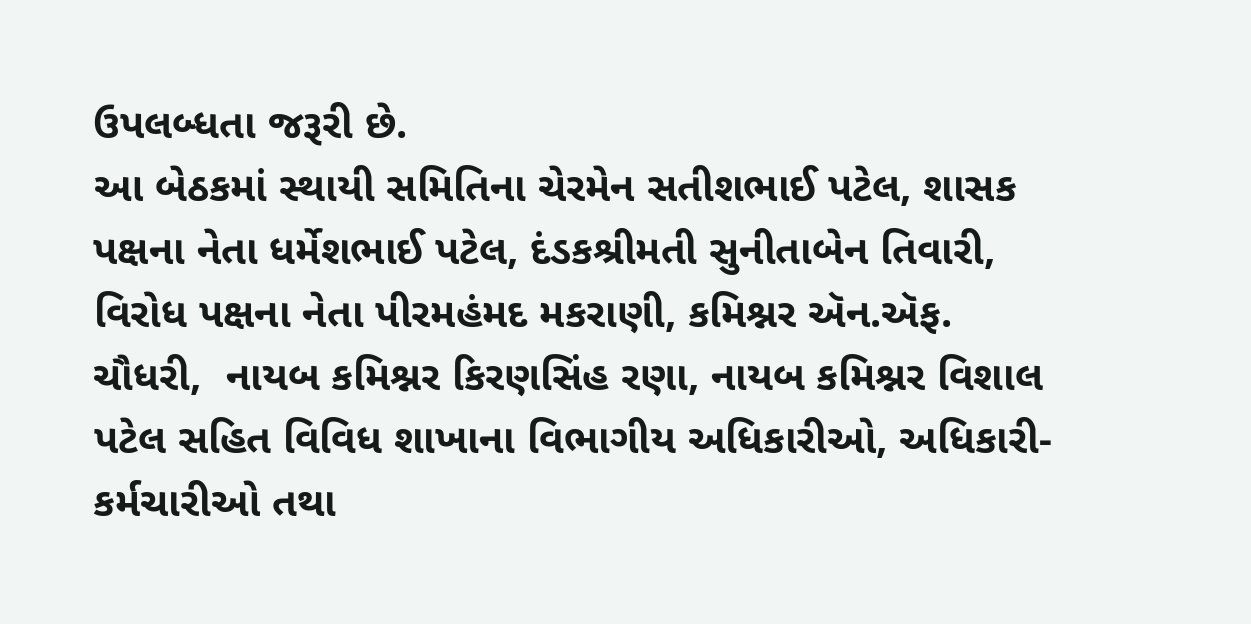ઉપલબ્ધતા જરૂરી છે.
આ બેઠકમાં સ્થાયી સમિતિના ચેરમેન સતીશભાઈ પટેલ, શાસક પક્ષના નેતા ધર્મેશભાઈ પટેલ, દંડકશ્રીમતી સુનીતાબેન તિવારી, વિરોધ પક્ષના નેતા પીરમહંમદ મકરાણી, કમિશ્નર ઍન.ઍફ. ચૌધરી,  નાયબ કમિશ્નર કિરણસિંહ રણા, નાયબ કમિશ્નર વિશાલ પટેલ સહિત વિવિધ શાખાના વિભાગીય અધિકારીઓ, અધિકારી-કર્મચારીઓ તથા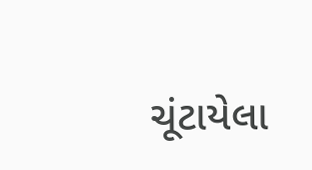ચૂંટાયેલા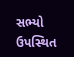સભ્યો ઉપસ્થિત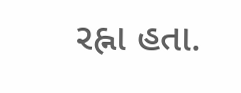રહ્ના હતા.